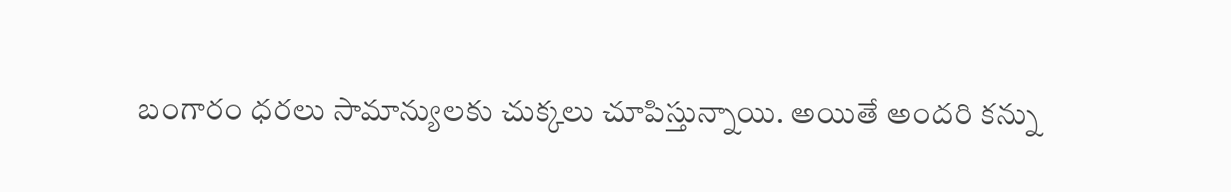బంగారం ధరలు సామాన్యులకు చుక్కలు చూపిస్తున్నాయి. అయితే అందరి కన్ను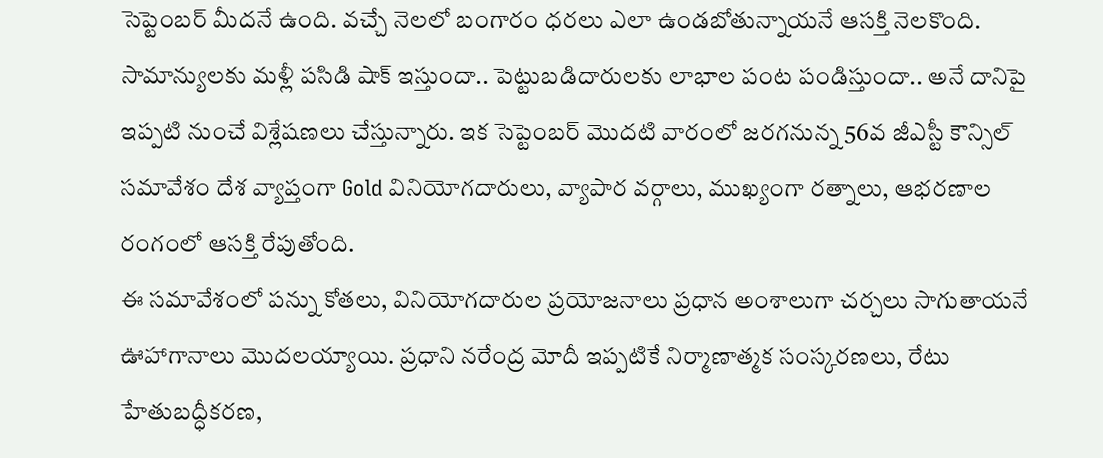సెప్టెంబర్ మీదనే ఉంది. వచ్చే నెలలో బంగారం ధరలు ఎలా ఉండబోతున్నాయనే ఆసక్తి నెలకొంది. సామాన్యులకు మళ్లీ పసిడి షాక్ ఇస్తుందా.. పెట్టుబడిదారులకు లాభాల పంట పండిస్తుందా.. అనే దానిపై ఇప్పటి నుంచే విశ్లేషణలు చేస్తున్నారు. ఇక సెప్టెంబర్ మొదటి వారంలో జరగనున్న 56వ జీఎస్టీ కౌన్సిల్ సమావేశం దేశ వ్యాప్తంగా Gold వినియోగదారులు, వ్యాపార వర్గాలు, ముఖ్యంగా రత్నాలు, ఆభరణాల రంగంలో ఆసక్తి రేపుతోంది.
ఈ సమావేశంలో పన్ను కోతలు, వినియోగదారుల ప్రయోజనాలు ప్రధాన అంశాలుగా చర్చలు సాగుతాయనే ఊహాగానాలు మొదలయ్యాయి. ప్రధాని నరేంద్ర మోదీ ఇప్పటికే నిర్మాణాత్మక సంస్కరణలు, రేటు హేతుబద్ధీకరణ,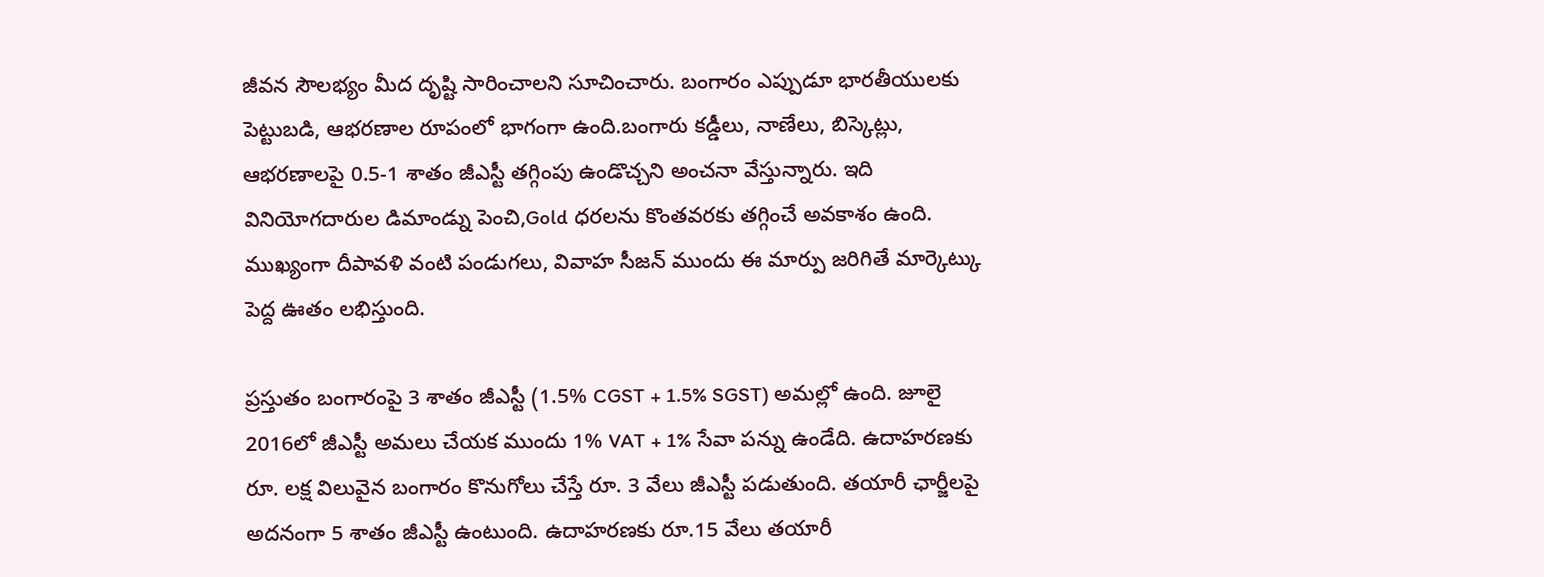జీవన సౌలభ్యం మీద దృష్టి సారించాలని సూచించారు. బంగారం ఎప్పుడూ భారతీయులకు పెట్టుబడి, ఆభరణాల రూపంలో భాగంగా ఉంది.బంగారు కడ్డీలు, నాణేలు, బిస్కెట్లు, ఆభరణాలపై 0.5-1 శాతం జీఎస్టీ తగ్గింపు ఉండొచ్చని అంచనా వేస్తున్నారు. ఇది వినియోగదారుల డిమాండ్ను పెంచి,Gold ధరలను కొంతవరకు తగ్గించే అవకాశం ఉంది. ముఖ్యంగా దీపావళి వంటి పండుగలు, వివాహ సీజన్ ముందు ఈ మార్పు జరిగితే మార్కెట్కు పెద్ద ఊతం లభిస్తుంది.

ప్రస్తుతం బంగారంపై 3 శాతం జీఎస్టీ (1.5% CGST + 1.5% SGST) అమల్లో ఉంది. జూలై 2016లో జీఎస్టీ అమలు చేయక ముందు 1% VAT + 1% సేవా పన్ను ఉండేది. ఉదాహరణకు రూ. లక్ష విలువైన బంగారం కొనుగోలు చేస్తే రూ. 3 వేలు జీఎస్టీ పడుతుంది. తయారీ ఛార్జీలపై అదనంగా 5 శాతం జీఎస్టీ ఉంటుంది. ఉదాహరణకు రూ.15 వేలు తయారీ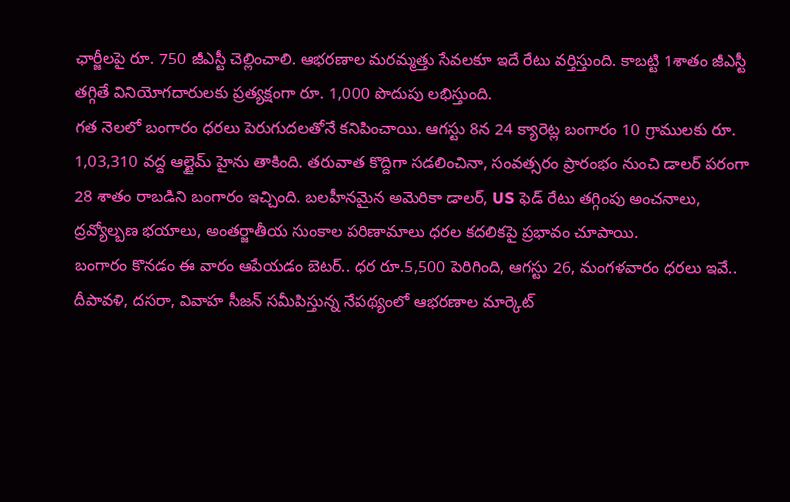ఛార్జీలపై రూ. 750 జీఎస్టీ చెల్లించాలి. ఆభరణాల మరమ్మత్తు సేవలకూ ఇదే రేటు వర్తిస్తుంది. కాబట్టి 1శాతం జీఎస్టీ తగ్గితే వినియోగదారులకు ప్రత్యక్షంగా రూ. 1,000 పొదుపు లభిస్తుంది.
గత నెలలో బంగారం ధరలు పెరుగుదలతోనే కనిపించాయి. ఆగస్టు 8న 24 క్యారెట్ల బంగారం 10 గ్రాములకు రూ. 1,03,310 వద్ద ఆల్టైమ్ హైను తాకింది. తరువాత కొద్దిగా సడలించినా, సంవత్సరం ప్రారంభం నుంచి డాలర్ పరంగా 28 శాతం రాబడిని బంగారం ఇచ్చింది. బలహీనమైన అమెరికా డాలర్, US ఫెడ్ రేటు తగ్గింపు అంచనాలు, ద్రవ్యోల్బణ భయాలు, అంతర్జాతీయ సుంకాల పరిణామాలు ధరల కదలికపై ప్రభావం చూపాయి.
బంగారం కొనడం ఈ వారం ఆపేయడం బెటర్.. ధర రూ.5,500 పెరిగింది, ఆగస్టు 26, మంగళవారం ధరలు ఇవే..
దీపావళి, దసరా, వివాహ సీజన్ సమీపిస్తున్న నేపథ్యంలో ఆభరణాల మార్కెట్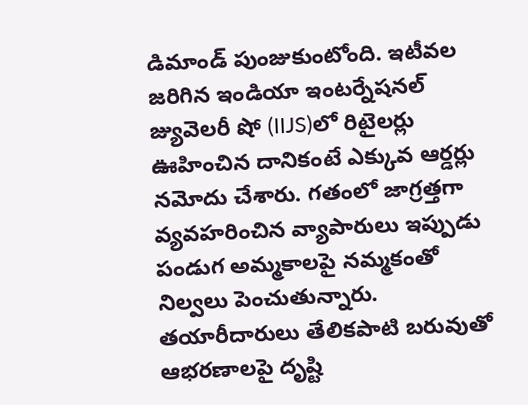డిమాండ్ పుంజుకుంటోంది. ఇటీవల జరిగిన ఇండియా ఇంటర్నేషనల్ జ్యువెలరీ షో (IIJS)లో రిటైలర్లు ఊహించిన దానికంటే ఎక్కువ ఆర్డర్లు నమోదు చేశారు. గతంలో జాగ్రత్తగా వ్యవహరించిన వ్యాపారులు ఇప్పుడు పండుగ అమ్మకాలపై నమ్మకంతో నిల్వలు పెంచుతున్నారు. తయారీదారులు తేలికపాటి బరువుతో ఆభరణాలపై దృష్టి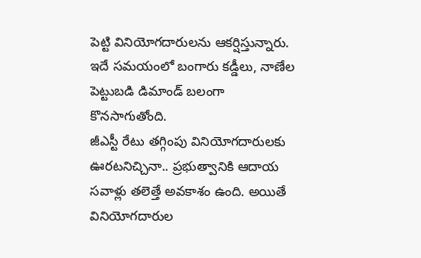పెట్టి వినియోగదారులను ఆకర్షిస్తున్నారు. ఇదే సమయంలో బంగారు కడ్డీలు, నాణేల పెట్టుబడి డిమాండ్ బలంగా కొనసాగుతోంది.
జీఎస్టీ రేటు తగ్గింపు వినియోగదారులకు ఊరటనిచ్చినా.. ప్రభుత్వానికి ఆదాయ సవాళ్లు తలెత్తే అవకాశం ఉంది. అయితే వినియోగదారుల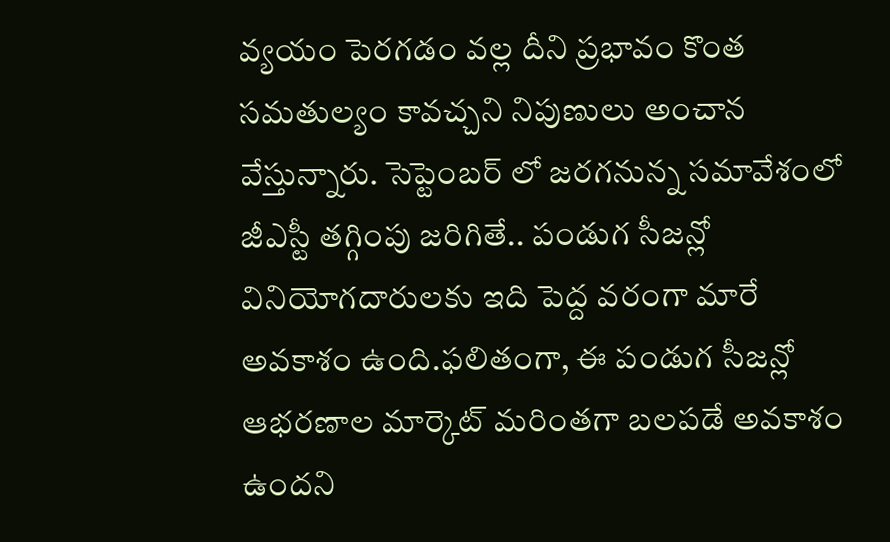వ్యయం పెరగడం వల్ల దీని ప్రభావం కొంత సమతుల్యం కావచ్చని నిపుణులు అంచాన వేస్తున్నారు. సెప్టెంబర్ లో జరగనున్న సమావేశంలో జీఎస్టీ తగ్గింపు జరిగితే.. పండుగ సీజన్లో వినియోగదారులకు ఇది పెద్ద వరంగా మారే అవకాశం ఉంది.ఫలితంగా, ఈ పండుగ సీజన్లో ఆభరణాల మార్కెట్ మరింతగా బలపడే అవకాశం ఉందని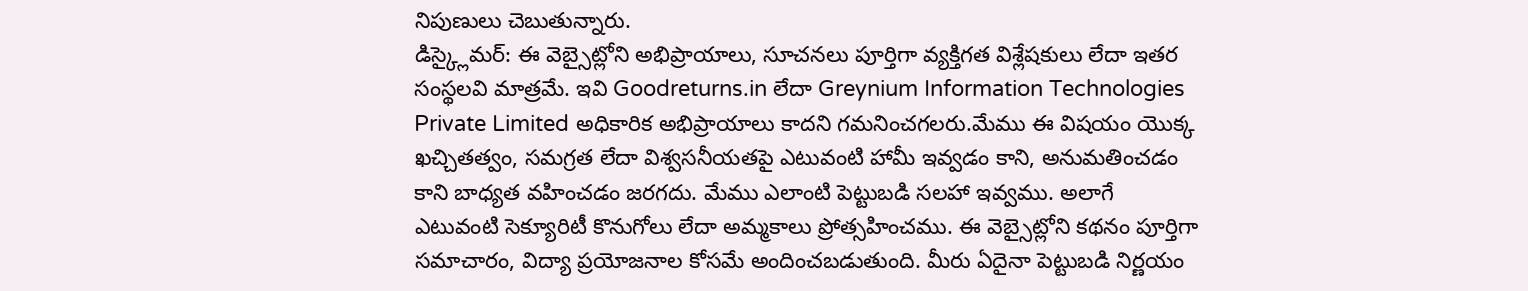నిపుణులు చెబుతున్నారు.
డిస్క్లైమర్: ఈ వెబ్సైట్లోని అభిప్రాయాలు, సూచనలు పూర్తిగా వ్యక్తిగత విశ్లేషకులు లేదా ఇతర సంస్థలవి మాత్రమే. ఇవి Goodreturns.in లేదా Greynium Information Technologies Private Limited అధికారిక అభిప్రాయాలు కాదని గమనించగలరు.మేము ఈ విషయం యొక్క ఖచ్చితత్వం, సమగ్రత లేదా విశ్వసనీయతపై ఎటువంటి హామీ ఇవ్వడం కాని, అనుమతించడం కాని బాధ్యత వహించడం జరగదు. మేము ఎలాంటి పెట్టుబడి సలహా ఇవ్వము. అలాగే ఎటువంటి సెక్యూరిటీ కొనుగోలు లేదా అమ్మకాలు ప్రోత్సహించము. ఈ వెబ్సైట్లోని కథనం పూర్తిగా సమాచారం, విద్యా ప్రయోజనాల కోసమే అందించబడుతుంది. మీరు ఏదైనా పెట్టుబడి నిర్ణయం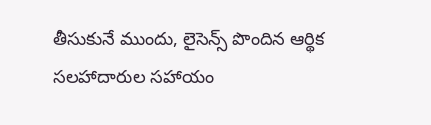తీసుకునే ముందు, లైసెన్స్ పొందిన ఆర్థిక సలహాదారుల సహాయం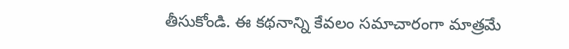తీసుకోండి. ఈ కథనాన్ని కేవలం సమాచారంగా మాత్రమే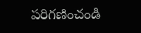పరిగణించండి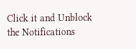Click it and Unblock the Notifications